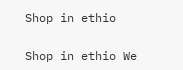Shop in ethio

Shop in ethio We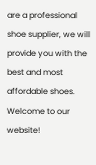are a professional shoe supplier, we will provide you with the best and most affordable shoes. Welcome to our website!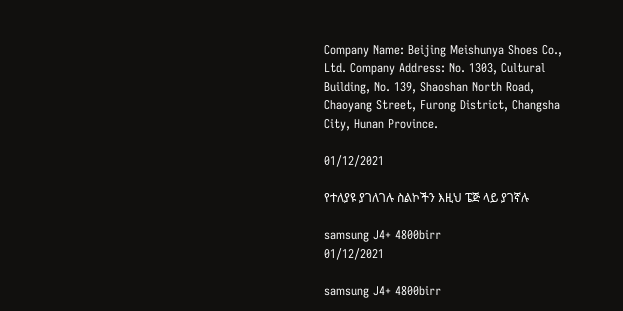Company Name: Beijing Meishunya Shoes Co., Ltd. Company Address: No. 1303, Cultural Building, No. 139, Shaoshan North Road, Chaoyang Street, Furong District, Changsha City, Hunan Province.

01/12/2021

የተለያዩ ያገለገሉ ስልኮችን እዚህ ፔጅ ላይ ያገኛሉ

samsung J4+ 4800birr
01/12/2021

samsung J4+ 4800birr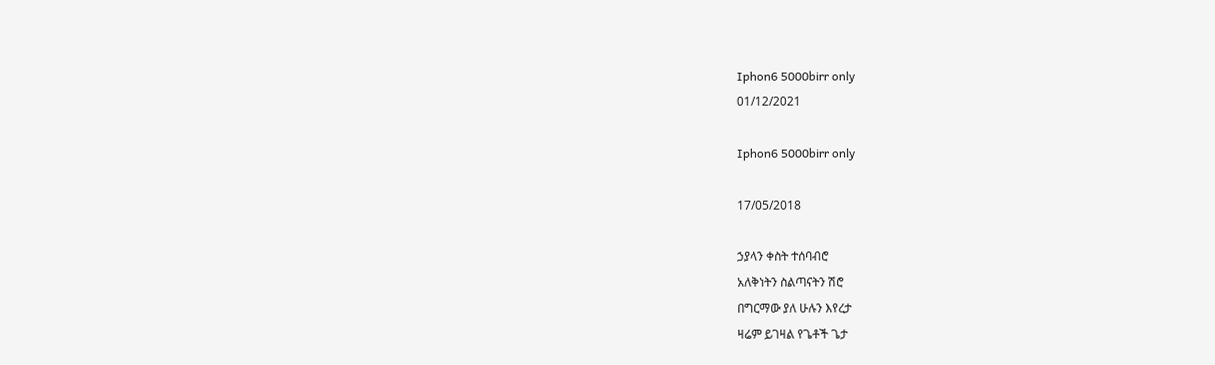Iphon6 5000birr only
01/12/2021

Iphon6 5000birr only

17/05/2018

ኃያላን ቀስት ተሰባብሮ
አለቅነትን ስልጣናትን ሽሮ
በግርማው ያለ ሁሉን እየረታ
ዛሬም ይገዛል የጌቶች ጌታ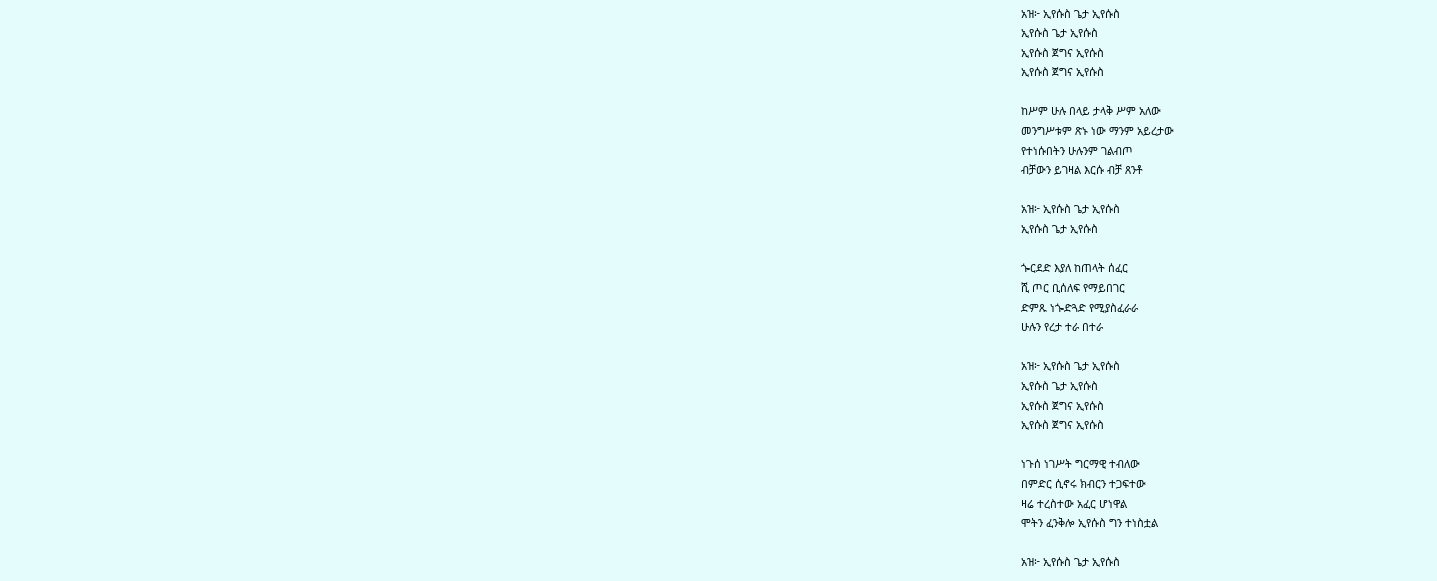አዝ፦ ኢየሱስ ጌታ ኢየሱስ
ኢየሱስ ጌታ ኢየሱስ
ኢየሱስ ጀግና ኢየሱስ
ኢየሱስ ጀግና ኢየሱስ

ከሥም ሁሉ በላይ ታላቅ ሥም አለው
መንግሥቱም ጽኑ ነው ማንም አይረታው
የተነሱበትን ሁሉንም ገልብጦ
ብቻውን ይገዛል እርሱ ብቻ ጸንቶ

አዝ፦ ኢየሱስ ጌታ ኢየሱስ
ኢየሱስ ጌታ ኢየሱስ

ጐርደድ እያለ ከጠላት ሰፈር
ሺ ጦር ቢሰለፍ የማይበገር
ድምጹ ነጐድጓድ የሚያስፈራራ
ሁሉን የረታ ተራ በተራ

አዝ፦ ኢየሱስ ጌታ ኢየሱስ
ኢየሱስ ጌታ ኢየሱስ
ኢየሱስ ጀግና ኢየሱስ
ኢየሱስ ጀግና ኢየሱስ

ነጉሰ ነገሥት ግርማዊ ተብለው
በምድር ሲኖሩ ክብርን ተጋፍተው
ዛሬ ተረስተው አፈር ሆነዋል
ሞትን ፈንቅሎ ኢየሱስ ግን ተነስቷል

አዝ፦ ኢየሱስ ጌታ ኢየሱስ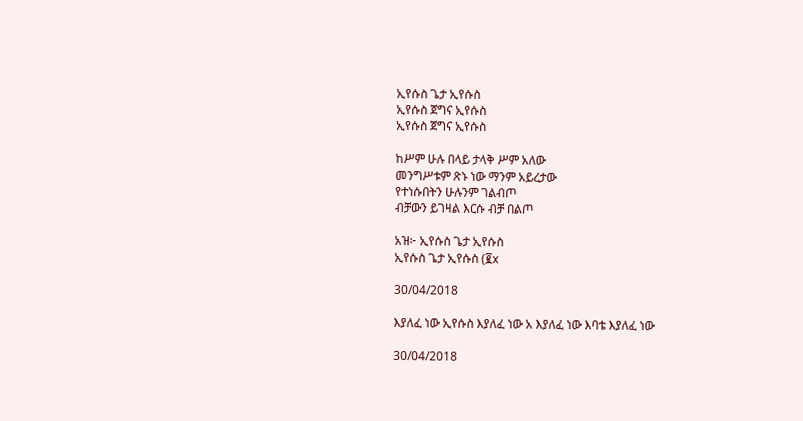ኢየሱስ ጌታ ኢየሱስ
ኢየሱስ ጀግና ኢየሱስ
ኢየሱስ ጀግና ኢየሱስ

ከሥም ሁሉ በላይ ታላቅ ሥም አለው
መንግሥቱም ጽኑ ነው ማንም አይረታው
የተነሱበትን ሁሉንም ገልብጦ
ብቻውን ይገዛል እርሱ ብቻ በልጦ

አዝ፦ ኢየሱስ ጌታ ኢየሱስ
ኢየሱስ ጌታ ኢየሱስ (፪x

30/04/2018

እያለፈ ነው ኢየሱስ እያለፈ ነው አ እያለፈ ነው እባቴ እያለፈ ነው

30/04/2018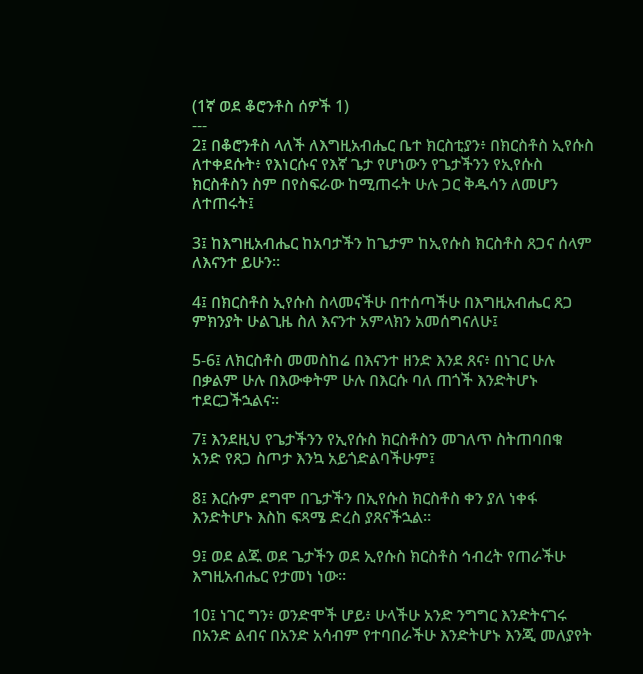(1ኛ ወደ ቆሮንቶስ ሰዎች 1)
---
2፤ በቆሮንቶስ ላለች ለእግዚአብሔር ቤተ ክርስቲያን፥ በክርስቶስ ኢየሱስ ለተቀደሱት፥ የእነርሱና የእኛ ጌታ የሆነውን የጌታችንን የኢየሱስ ክርስቶስን ስም በየስፍራው ከሚጠሩት ሁሉ ጋር ቅዱሳን ለመሆን ለተጠሩት፤

3፤ ከእግዚአብሔር ከአባታችን ከጌታም ከኢየሱስ ክርስቶስ ጸጋና ሰላም ለእናንተ ይሁን።

4፤ በክርስቶስ ኢየሱስ ስላመናችሁ በተሰጣችሁ በእግዚአብሔር ጸጋ ምክንያት ሁልጊዜ ስለ እናንተ አምላክን አመሰግናለሁ፤

5-6፤ ለክርስቶስ መመስከሬ በእናንተ ዘንድ እንደ ጸና፥ በነገር ሁሉ በቃልም ሁሉ በእውቀትም ሁሉ በእርሱ ባለ ጠጎች እንድትሆኑ ተደርጋችኋልና።

7፤ እንደዚህ የጌታችንን የኢየሱስ ክርስቶስን መገለጥ ስትጠባበቁ አንድ የጸጋ ስጦታ እንኳ አይጎድልባችሁም፤

8፤ እርሱም ደግሞ በጌታችን በኢየሱስ ክርስቶስ ቀን ያለ ነቀፋ እንድትሆኑ እስከ ፍጻሜ ድረስ ያጸናችኋል።

9፤ ወደ ልጁ ወደ ጌታችን ወደ ኢየሱስ ክርስቶስ ኅብረት የጠራችሁ እግዚአብሔር የታመነ ነው።

10፤ ነገር ግን፥ ወንድሞች ሆይ፥ ሁላችሁ አንድ ንግግር እንድትናገሩ በአንድ ልብና በአንድ አሳብም የተባበራችሁ እንድትሆኑ እንጂ መለያየት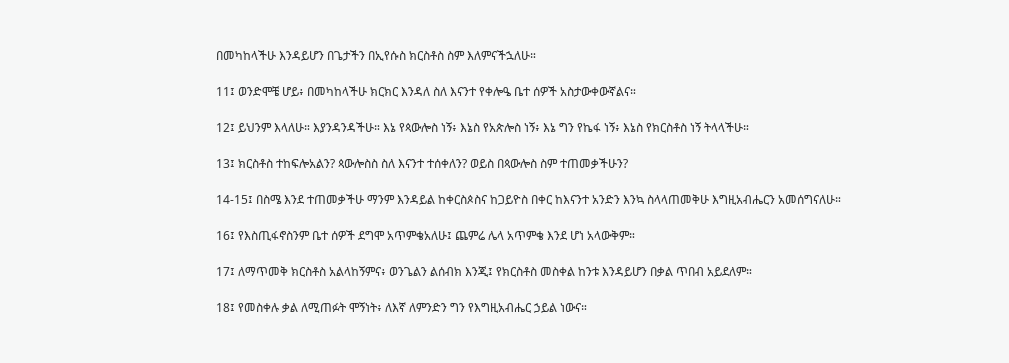በመካከላችሁ እንዳይሆን በጌታችን በኢየሱስ ክርስቶስ ስም እለምናችኋለሁ።

11፤ ወንድሞቼ ሆይ፥ በመካከላችሁ ክርክር እንዳለ ስለ እናንተ የቀሎዔ ቤተ ሰዎች አስታውቀውኛልና።

12፤ ይህንም እላለሁ። እያንዳንዳችሁ። እኔ የጳውሎስ ነኝ፥ እኔስ የአጵሎስ ነኝ፥ እኔ ግን የኬፋ ነኝ፥ እኔስ የክርስቶስ ነኝ ትላላችሁ።

13፤ ክርስቶስ ተከፍሎአልን? ጳውሎስስ ስለ እናንተ ተሰቀለን? ወይስ በጳውሎስ ስም ተጠመቃችሁን?

14-15፤ በስሜ እንደ ተጠመቃችሁ ማንም እንዳይል ከቀርስጶስና ከጋይዮስ በቀር ከእናንተ አንድን እንኳ ስላላጠመቅሁ እግዚአብሔርን አመሰግናለሁ።

16፤ የእስጢፋኖስንም ቤተ ሰዎች ደግሞ አጥምቄአለሁ፤ ጨምሬ ሌላ አጥምቄ እንደ ሆነ አላውቅም።

17፤ ለማጥመቅ ክርስቶስ አልላከኝምና፥ ወንጌልን ልሰብክ እንጂ፤ የክርስቶስ መስቀል ከንቱ እንዳይሆን በቃል ጥበብ አይደለም።

18፤ የመስቀሉ ቃል ለሚጠፉት ሞኝነት፥ ለእኛ ለምንድን ግን የእግዚአብሔር ኃይል ነውና።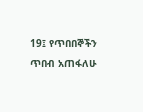19፤ የጥበበኞችን ጥበብ አጠፋለሁ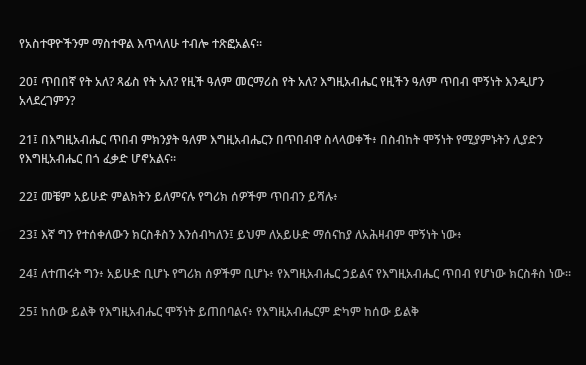የአስተዋዮችንም ማስተዋል እጥላለሁ ተብሎ ተጽፎአልና።

20፤ ጥበበኛ የት አለ? ጻፊስ የት አለ? የዚች ዓለም መርማሪስ የት አለ? እግዚአብሔር የዚችን ዓለም ጥበብ ሞኝነት እንዲሆን አላደረገምን?

21፤ በእግዚአብሔር ጥበብ ምክንያት ዓለም እግዚአብሔርን በጥበብዋ ስላላወቀች፥ በስብከት ሞኝነት የሚያምኑትን ሊያድን የእግዚአብሔር በጎ ፈቃድ ሆኖአልና።

22፤ መቼም አይሁድ ምልክትን ይለምናሉ የግሪክ ሰዎችም ጥበብን ይሻሉ፥

23፤ እኛ ግን የተሰቀለውን ክርስቶስን እንሰብካለን፤ ይህም ለአይሁድ ማሰናከያ ለአሕዛብም ሞኝነት ነው፥

24፤ ለተጠሩት ግን፥ አይሁድ ቢሆኑ የግሪክ ሰዎችም ቢሆኑ፥ የእግዚአብሔር ኃይልና የእግዚአብሔር ጥበብ የሆነው ክርስቶስ ነው።

25፤ ከሰው ይልቅ የእግዚአብሔር ሞኝነት ይጠበባልና፥ የእግዚአብሔርም ድካም ከሰው ይልቅ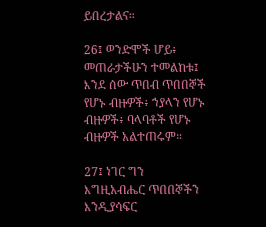ይበረታልና።

26፤ ወንድሞች ሆይ፥ መጠራታችሁን ተመልከቱ፤ እንደ ሰው ጥበብ ጥበበኞች የሆኑ ብዙዎች፥ ኀያላን የሆኑ ብዙዎች፥ ባላባቶች የሆኑ ብዙዎች አልተጠሩም።

27፤ ነገር ግን እግዚአብሔር ጥበበኞችን እንዲያሳፍር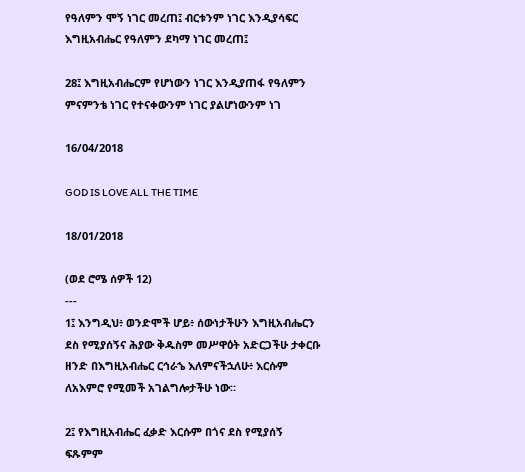የዓለምን ሞኝ ነገር መረጠ፤ ብርቱንም ነገር እንዲያሳፍር እግዚአብሔር የዓለምን ደካማ ነገር መረጠ፤

28፤ እግዚአብሔርም የሆነውን ነገር እንዲያጠፋ የዓለምን ምናምንቴ ነገር የተናቀውንም ነገር ያልሆነውንም ነገ

16/04/2018

GOD IS LOVE ALL THE TIME

18/01/2018

(ወደ ሮሜ ሰዎች 12)
---
1፤ እንግዲህ፥ ወንድሞች ሆይ፥ ሰውነታችሁን እግዚአብሔርን ደስ የሚያሰኝና ሕያው ቅዱስም መሥዋዕት አድርጋችሁ ታቀርቡ ዘንድ በእግዚአብሔር ርኅራኄ እለምናችኋለሁ፥ እርሱም ለአእምሮ የሚመች አገልግሎታችሁ ነው።

2፤ የእግዚአብሔር ፈቃድ እርሱም በጎና ደስ የሚያሰኝ ፍጹምም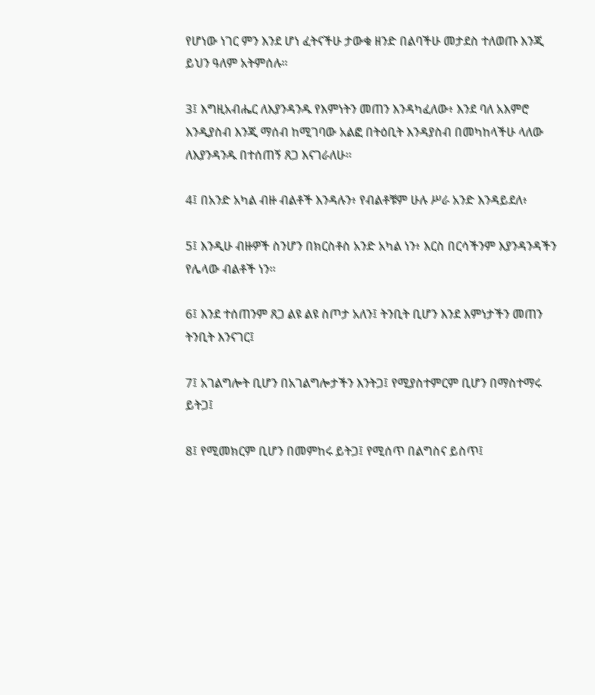የሆነው ነገር ምን እንደ ሆነ ፈትናችሁ ታውቁ ዘንድ በልባችሁ መታደስ ተለወጡ እንጂ ይህን ዓለም አትምሰሉ።

3፤ እግዚአብሔር ለእያንዳንዱ የእምነትን መጠን እንዳካፈለው፥ እንደ ባለ አእምሮ እንዲያስብ እንጂ ማሰብ ከሚገባው አልፎ በትዕቢት እንዳያስብ በመካከላችሁ ላለው ለእያንዳንዱ በተሰጠኝ ጸጋ እናገራለሁ።

4፤ በአንድ አካል ብዙ ብልቶች እንዳሉን፥ የብልቶቹም ሁሉ ሥራ አንድ እንዳይደለ፥

5፤ እንዲሁ ብዙዎች ስንሆን በክርስቶስ አንድ አካል ነን፥ እርስ በርሳችንም እያንዳንዳችን የሌላው ብልቶች ነን።

6፤ እንደ ተሰጠንም ጸጋ ልዩ ልዩ ስጦታ አለን፤ ትንቢት ቢሆን እንደ እምነታችን መጠን ትንቢት እንናገር፤

7፤ አገልግሎት ቢሆን በአገልግሎታችን እንትጋ፤ የሚያስተምርም ቢሆን በማስተማሩ ይትጋ፤

8፤ የሚመክርም ቢሆን በመምከሩ ይትጋ፤ የሚሰጥ በልግስና ይስጥ፤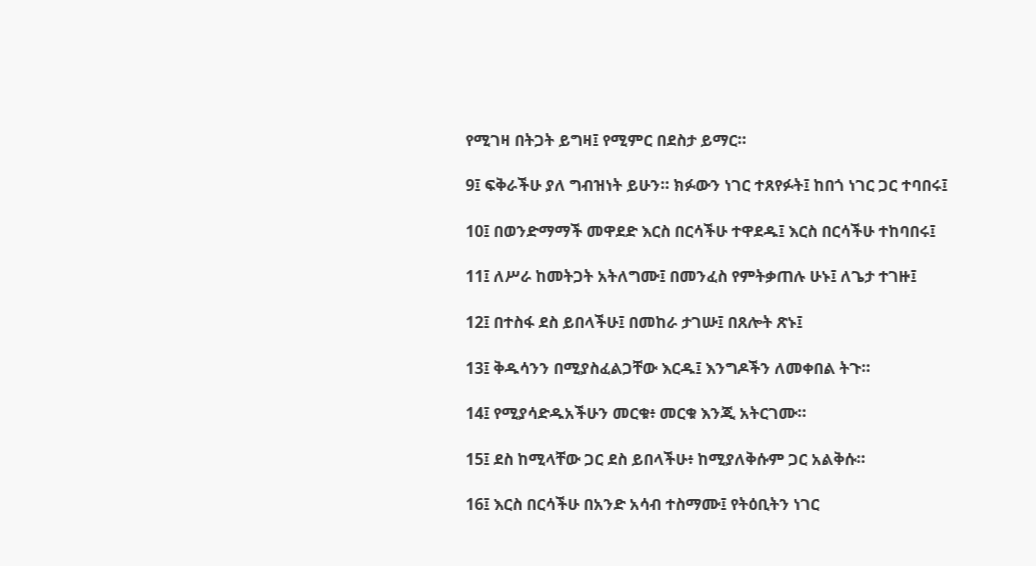የሚገዛ በትጋት ይግዛ፤ የሚምር በደስታ ይማር።

9፤ ፍቅራችሁ ያለ ግብዝነት ይሁን። ክፉውን ነገር ተጸየፉት፤ ከበጎ ነገር ጋር ተባበሩ፤

10፤ በወንድማማች መዋደድ እርስ በርሳችሁ ተዋደዱ፤ እርስ በርሳችሁ ተከባበሩ፤

11፤ ለሥራ ከመትጋት አትለግሙ፤ በመንፈስ የምትቃጠሉ ሁኑ፤ ለጌታ ተገዙ፤

12፤ በተስፋ ደስ ይበላችሁ፤ በመከራ ታገሡ፤ በጸሎት ጽኑ፤

13፤ ቅዱሳንን በሚያስፈልጋቸው እርዱ፤ እንግዶችን ለመቀበል ትጉ።

14፤ የሚያሳድዱአችሁን መርቁ፥ መርቁ እንጂ አትርገሙ።

15፤ ደስ ከሚላቸው ጋር ደስ ይበላችሁ፥ ከሚያለቅሱም ጋር አልቅሱ።

16፤ እርስ በርሳችሁ በአንድ አሳብ ተስማሙ፤ የትዕቢትን ነገር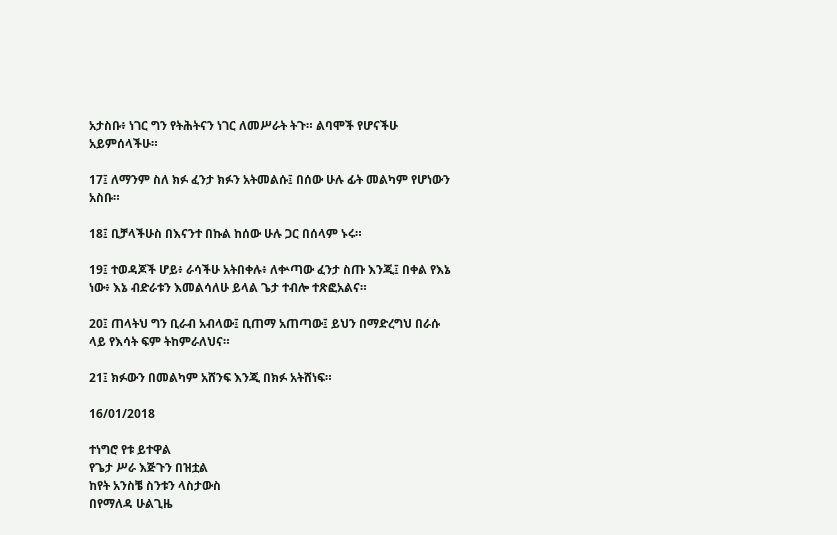አታስቡ፥ ነገር ግን የትሕትናን ነገር ለመሥራት ትጉ። ልባሞች የሆናችሁ አይምሰላችሁ።

17፤ ለማንም ስለ ክፉ ፈንታ ክፉን አትመልሱ፤ በሰው ሁሉ ፊት መልካም የሆነውን አስቡ።

18፤ ቢቻላችሁስ በእናንተ በኩል ከሰው ሁሉ ጋር በሰላም ኑሩ።

19፤ ተወዳጆች ሆይ፥ ራሳችሁ አትበቀሉ፥ ለቍጣው ፈንታ ስጡ እንጂ፤ በቀል የእኔ ነው፥ እኔ ብድራቱን እመልሳለሁ ይላል ጌታ ተብሎ ተጽፎአልና።

20፤ ጠላትህ ግን ቢራብ አብላው፤ ቢጠማ አጠጣው፤ ይህን በማድረግህ በራሱ ላይ የእሳት ፍም ትከምራለህና።

21፤ ክፉውን በመልካም አሸንፍ እንጂ በክፉ አትሸነፍ።

16/01/2018

ተነግሮ የቱ ይተዋል
የጌታ ሥራ እጅጉን በዝቷል
ከየት አንስቼ ስንቱን ላስታውስ
በየማለዳ ሁልጊዜ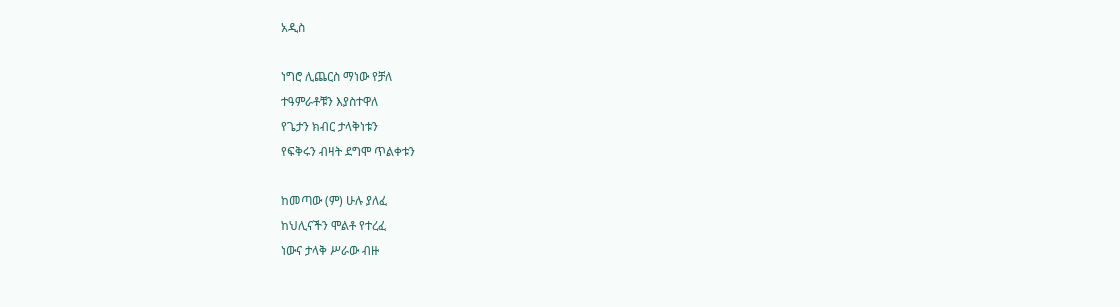አዲስ

ነግሮ ሊጨርስ ማነው የቻለ
ተዓምራቶቹን እያስተዋለ
የጌታን ክብር ታላቅነቱን
የፍቅሩን ብዛት ደግሞ ጥልቀቱን

ከመጣው (ም) ሁሉ ያለፈ
ከህሊናችን ሞልቶ የተረፈ
ነውና ታላቅ ሥራው ብዙ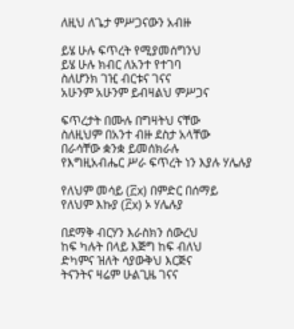ለዚህ ለጌታ ምሥጋናውን አብዙ

ይሄ ሁሉ ፍጥረት የሚያመሰግንህ
ይሄ ሁሉ ክብር ለአንተ የተገባ
ስለሆንክ ገዢ ብርቱና ገናና
አሁንም አሁንም ይብዛልህ ምሥጋና

ፍጥረታት በሙሉ በግዛትህ ናቸው
ስለዚህም በአንተ ብዙ ደስታ አላቸው
በራሳቸው ቋንቋ ይመሰክራሉ
የእግዚአብሔር ሥራ ፍጥረት ነን እያሉ ሃሌሉያ

የለህም መሳይ (፫x) በምድር በሰማይ
የለህም እኩያ (፫x) ኦ ሃሌሉያ

በደማቅ ብርሃን እራስክን ሰውረህ
ከፍ ካሉት በላይ እጅግ ከፍ ብለህ
ድካምና ዝለት ሳያውቅህ እርጅና
ትናንትና ዛሬም ሁልጊዜ ገናና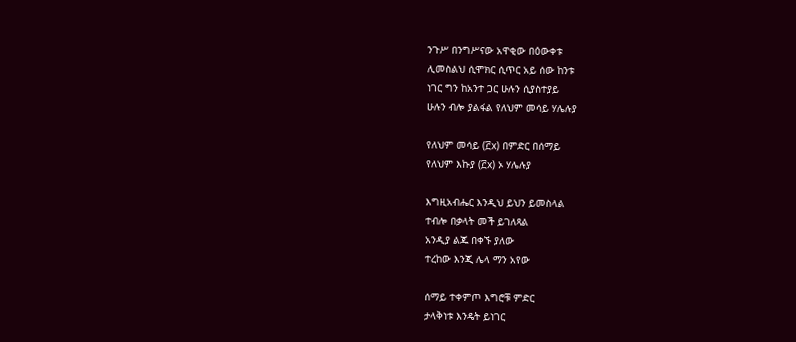ንጉሥ በንግሥናው አዋቂው በዕውቀቱ
ሊመስልህ ሲሞክር ሲጥር አይ ሰው ከንቱ
ነገር ግን ከአንተ ጋር ሁሉን ሲያስተያይ
ሁሉን ብሎ ያልፋል የለህም መሳይ ሃሌሉያ

የለህም መሳይ (፫x) በምድር በሰማይ
የለህም እኩያ (፫x) ኦ ሃሌሉያ

እግዚአብሔር እንዲህ ይህን ይመስላል
ተብሎ በቃላት መች ይገለጻል
አንዲያ ልጁ በቀኙ ያለው
ተረከው እንጂ ሌላ ማን አየው

ሰማይ ተቀምጦ እግሮቹ ምድር
ታላቅነቱ እንዴት ይነገር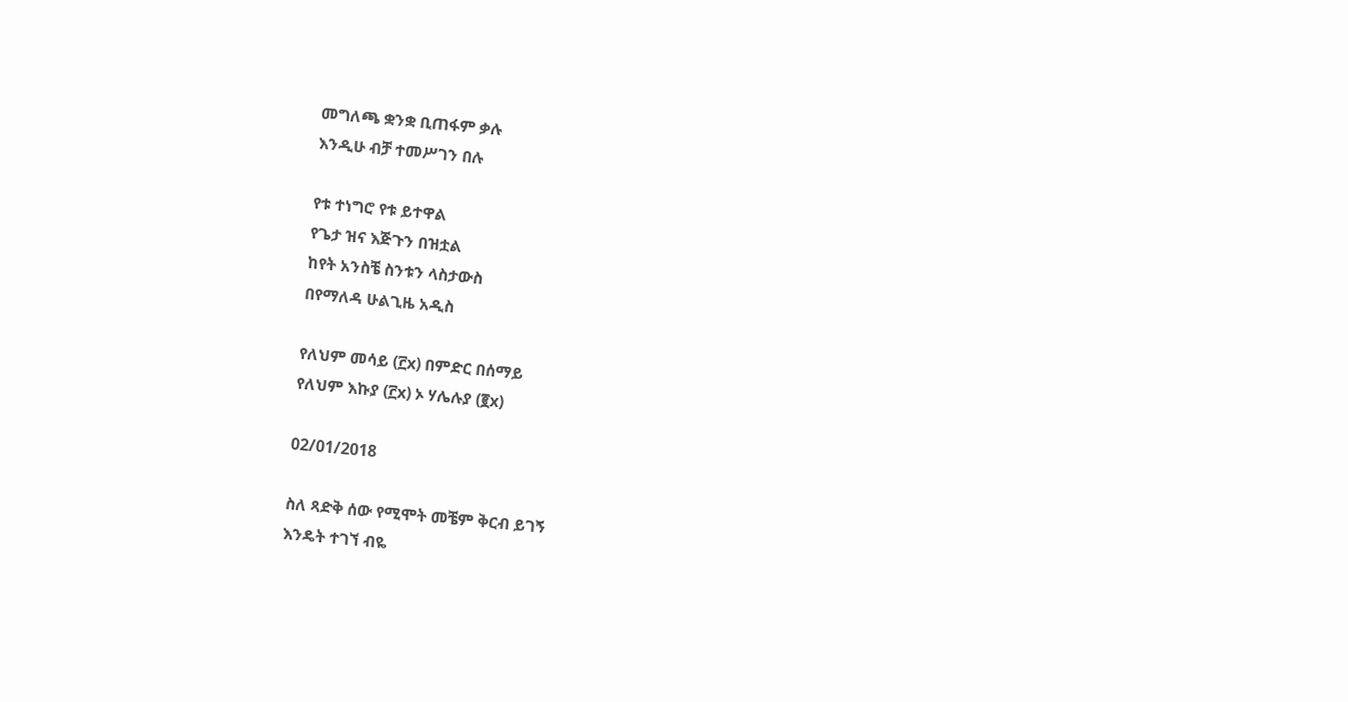መግለጫ ቋንቋ ቢጠፋም ቃሉ
እንዲሁ ብቻ ተመሥገን በሉ

የቱ ተነግሮ የቱ ይተዋል
የጌታ ዝና እጅጉን በዝቷል
ከየት አንስቼ ስንቱን ላስታውስ
በየማለዳ ሁልጊዜ አዲስ

የለህም መሳይ (፫x) በምድር በሰማይ
የለህም እኩያ (፫x) ኦ ሃሌሉያ (፪x)

02/01/2018

ስለ ጻድቅ ሰው የሚሞት መቼም ቅርብ ይገኝ
እንዴት ተገኘ ብዬ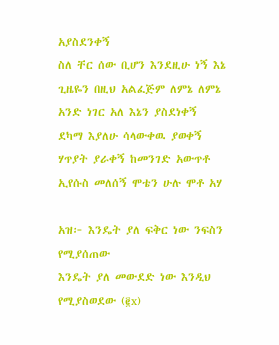አያስደንቀኝ
ስለ ቸር ሰው ቢሆን እንደዚሁ ነኝ እኔ
ጊዜዬን በዚህ አልፈጅም ለምኔ ለምኔ
አንድ ነገር አለ እኔን ያስደነቀኝ
ደካማ እያለሁ ሳላውቀዉ ያወቀኝ
ሃጥያት ያራቀኝ ከመንገድ አውጥቶ
ኢየሱስ መለሰኝ ሞቴን ሁሉ ሞቶ አሃ

አዝ፦ እንዴት ያለ ፍቅር ነው ንፍስን የሚያሰጠው
እንዴት ያለ መውደድ ነው እንዲህ የሚያስወደው (፪x)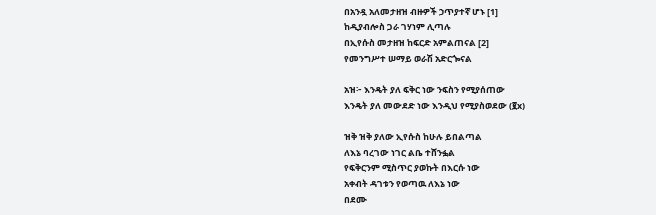በአንዷ አለመታዘዝ ብዙዎች ኃጥያተኛ ሆኑ [1]
ከዲያብሎስ ጋራ ገሃነም ሊጣሉ
በኢየሱስ መታዘዝ ከፍርድ አምልጠናል [2]
የመንግሥተ ሠማይ ወራሽ አድርጐናል

አዝ፦ እንዴት ያለ ፍቅር ነው ንፍስን የሚያሰጠው
እንዴት ያለ መውደድ ነው እንዲህ የሚያስወደው (፪x)

ዝቅ ዝቅ ያለው ኢየሱስ ከሁሉ ይበልጣል
ለእኔ ባረገው ነገር ልቤ ተሸንፏል
የፍቅርንም ሚስጥር ያወኩት በእርሱ ነው
አቀብት ዳገቱን የወጣዉ ለእኔ ነው
በደሙ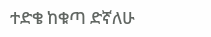ተድቄ ከቁጣ ድኛለሁ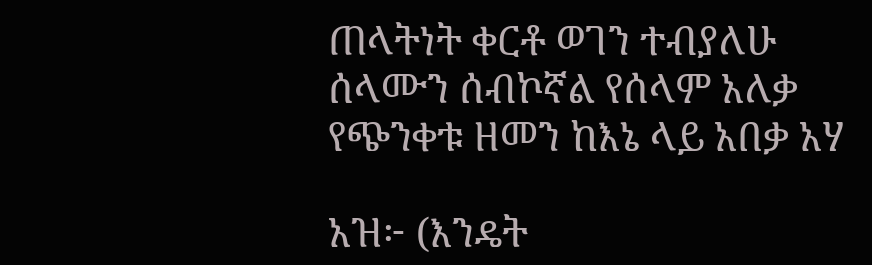ጠላትነት ቀርቶ ወገን ተብያለሁ
ሰላሙን ሰብኮኛል የሰላም አለቃ
የጭንቀቱ ዘመን ከእኔ ላይ አበቃ አሃ

አዝ፦ (እንዴት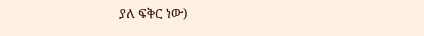ያለ ፍቅር ነው)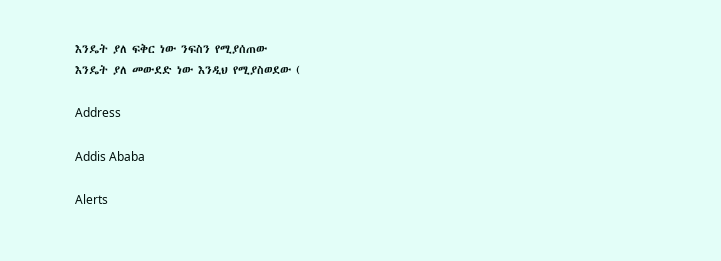እንዴት ያለ ፍቅር ነው ንፍስን የሚያሰጠው
እንዴት ያለ መውደድ ነው እንዲህ የሚያስወደው (

Address

Addis Ababa

Alerts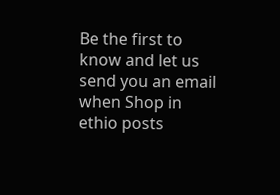Be the first to know and let us send you an email when Shop in ethio posts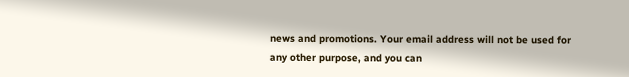news and promotions. Your email address will not be used for any other purpose, and you can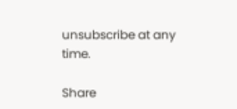unsubscribe at any time.

Share